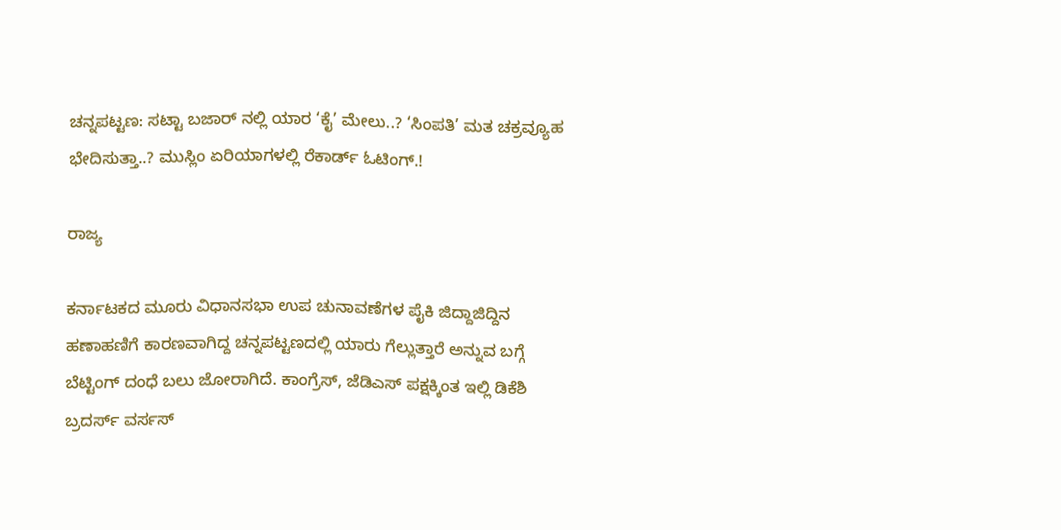ಚನ್ನಪಟ್ಟಣ: ಸಟ್ಟಾ ಬಜಾರ್ ನಲ್ಲಿ ಯಾರ ‘ಕೈ’ ಮೇಲು..? ‘ಸಿಂಪತಿ’ ಮತ ಚಕ್ರವ್ಯೂಹ ಭೇದಿಸುತ್ತಾ..? ಮುಸ್ಲಿಂ ಏರಿಯಾಗಳಲ್ಲಿ ರೆಕಾರ್ಡ್ ಓಟಿಂಗ್.!

ರಾಜ್ಯ

ಕರ್ನಾಟಕದ ಮೂರು ವಿಧಾನಸಭಾ ಉಪ ಚುನಾವಣೆಗಳ ಪೈಕಿ ಜಿದ್ದಾಜಿದ್ದಿನ ಹಣಾಹಣಿಗೆ ಕಾರಣವಾಗಿದ್ದ ಚನ್ನಪಟ್ಟಣದಲ್ಲಿ ಯಾರು ಗೆಲ್ಲುತ್ತಾರೆ ಅನ್ನುವ ಬಗ್ಗೆ ಬೆಟ್ಟಿಂಗ್ ದಂಧೆ ಬಲು ಜೋರಾಗಿದೆ. ಕಾಂಗ್ರೆಸ್, ಜೆಡಿಎಸ್ ಪಕ್ಷಕ್ಕಿಂತ ಇಲ್ಲಿ ಡಿಕೆಶಿ ಬ್ರದರ್ಸ್ ವರ್ಸಸ್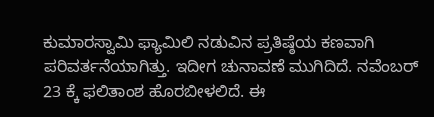ಕುಮಾರಸ್ವಾಮಿ ಫ್ಯಾಮಿಲಿ ನಡುವಿನ ಪ್ರತಿಷ್ಠೆಯ ಕಣವಾಗಿ ಪರಿವರ್ತನೆಯಾಗಿತ್ತು. ಇದೀಗ ಚುನಾವಣೆ ಮುಗಿದಿದೆ. ನವೆಂಬರ್ 23 ಕ್ಕೆ ಫಲಿತಾಂಶ ಹೊರಬೀಳಲಿದೆ. ಈ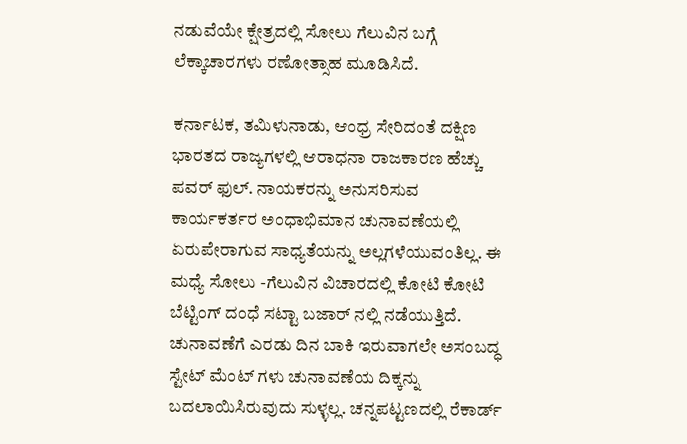ನಡುವೆಯೇ ಕ್ಷೇತ್ರದಲ್ಲಿ ಸೋಲು ಗೆಲುವಿನ ಬಗ್ಗೆ ಲೆಕ್ಕಾಚಾರಗಳು ರಣೋತ್ಸಾಹ ಮೂಡಿಸಿದೆ.

ಕರ್ನಾಟಕ, ತಮಿಳುನಾಡು, ಆಂಧ್ರ ಸೇರಿದಂತೆ ದಕ್ಷಿಣ ಭಾರತದ ರಾಜ್ಯಗಳಲ್ಲಿ ಆರಾಧನಾ ರಾಜಕಾರಣ ಹೆಚ್ಚು ಪವರ್ ಫುಲ್. ನಾಯಕರನ್ನು ಅನುಸರಿಸುವ ಕಾರ್ಯಕರ್ತರ ಅಂಧಾಭಿಮಾನ ಚುನಾವಣೆಯಲ್ಲಿ ಏರುಪೇರಾಗುವ ಸಾಧ್ಯತೆಯನ್ನು ಅಲ್ಲಗಳೆಯುವಂತಿಲ್ಲ. ಈ ಮಧ್ಯೆ ಸೋಲು -ಗೆಲುವಿನ ವಿಚಾರದಲ್ಲಿ ಕೋಟಿ ಕೋಟಿ ಬೆಟ್ಟಿಂಗ್ ದಂಧೆ ಸಟ್ಟಾ ಬಜಾರ್ ನಲ್ಲಿ ನಡೆಯುತ್ತಿದೆ. ಚುನಾವಣೆಗೆ ಎರಡು ದಿನ ಬಾಕಿ ಇರುವಾಗಲೇ ಅಸಂಬದ್ಧ ಸ್ಟೇಟ್ ಮೆಂಟ್ ಗಳು ಚುನಾವಣೆಯ ದಿಕ್ಕನ್ನು ಬದಲಾಯಿಸಿರುವುದು ಸುಳ್ಳಲ್ಲ. ಚನ್ನಪಟ್ಟಣದಲ್ಲಿ ರೆಕಾರ್ಡ್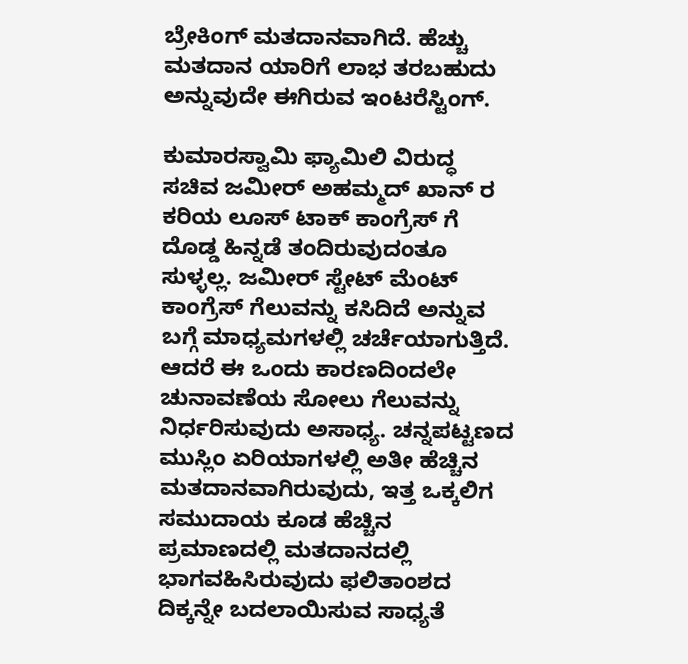ಬ್ರೇಕಿಂಗ್ ಮತದಾನವಾಗಿದೆ. ಹೆಚ್ಚು ಮತದಾನ ಯಾರಿಗೆ ಲಾಭ ತರಬಹುದು ಅನ್ನುವುದೇ ಈಗಿರುವ ಇಂಟರೆಸ್ಟಿಂಗ್.

ಕುಮಾರಸ್ವಾಮಿ ಫ್ಯಾಮಿಲಿ ವಿರುದ್ಧ ಸಚಿವ ಜಮೀರ್ ಅಹಮ್ಮದ್ ಖಾನ್ ರ ಕರಿಯ ಲೂಸ್ ಟಾಕ್ ಕಾಂಗ್ರೆಸ್ ಗೆ ದೊಡ್ಡ ಹಿನ್ನಡೆ ತಂದಿರುವುದಂತೂ ಸುಳ್ಳಲ್ಲ. ಜಮೀರ್ ಸ್ಟೇಟ್ ಮೆಂಟ್ ಕಾಂಗ್ರೆಸ್ ಗೆಲುವನ್ನು ಕಸಿದಿದೆ ಅನ್ನುವ ಬಗ್ಗೆ ಮಾಧ್ಯಮಗಳಲ್ಲಿ ಚರ್ಚೆಯಾಗುತ್ತಿದೆ. ಆದರೆ ಈ ಒಂದು ಕಾರಣದಿಂದಲೇ ಚುನಾವಣೆಯ ಸೋಲು ಗೆಲುವನ್ನು ನಿರ್ಧರಿಸುವುದು ಅಸಾಧ್ಯ. ಚನ್ನಪಟ್ಟಣದ ಮುಸ್ಲಿಂ ಏರಿಯಾಗಳಲ್ಲಿ ಅತೀ ಹೆಚ್ಚಿನ ಮತದಾನವಾಗಿರುವುದು, ಇತ್ತ ಒಕ್ಕಲಿಗ ಸಮುದಾಯ ಕೂಡ ಹೆಚ್ಚಿನ ಪ್ರಮಾಣದಲ್ಲಿ ಮತದಾನದಲ್ಲಿ ಭಾಗವಹಿಸಿರುವುದು ಫಲಿತಾಂಶದ ದಿಕ್ಕನ್ನೇ ಬದಲಾಯಿಸುವ ಸಾಧ್ಯತೆ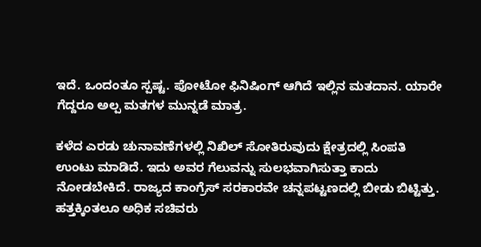ಇದೆ. ಒಂದಂತೂ ಸ್ಪಷ್ಟ. ಪೋಟೋ ಫಿನಿಷಿಂಗ್ ಆಗಿದೆ ಇಲ್ಲಿನ ಮತದಾನ. ಯಾರೇ ಗೆದ್ದರೂ ಅಲ್ಪ ಮತಗಳ ಮುನ್ನಡೆ ಮಾತ್ರ.

ಕಳೆದ ಎರಡು ಚುನಾವಣೆಗಳಲ್ಲಿ ನಿಖಿಲ್ ಸೋತಿರುವುದು ಕ್ಷೇತ್ರದಲ್ಲಿ ಸಿಂಪತಿ ಉಂಟು ಮಾಡಿದೆ. ಇದು ಅವರ ಗೆಲುವನ್ನು ಸುಲಭವಾಗಿಸುತ್ತಾ ಕಾದು ನೋಡಬೇಕಿದೆ. ರಾಜ್ಯದ ಕಾಂಗ್ರೆಸ್ ಸರಕಾರವೇ ಚನ್ನಪಟ್ಟಣದಲ್ಲಿ ಬೀಡು ಬಿಟ್ಟಿತ್ತು. ಹತ್ತಕ್ಕಿಂತಲೂ ಅಧಿಕ ಸಚಿವರು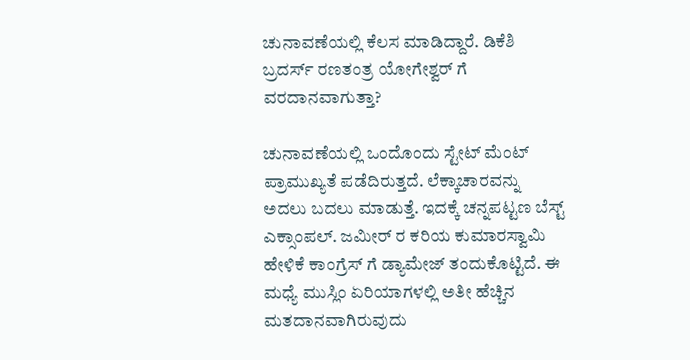ಚುನಾವಣೆಯಲ್ಲಿ ಕೆಲಸ ಮಾಡಿದ್ದಾರೆ. ಡಿಕೆಶಿ ಬ್ರದರ್ಸ್ ರಣತಂತ್ರ ಯೋಗೇಶ್ವರ್ ಗೆ ವರದಾನವಾಗುತ್ತಾ?

ಚುನಾವಣೆಯಲ್ಲಿ ಒಂದೊಂದು ಸ್ಟೇಟ್ ಮೆಂಟ್ ಪ್ರಾಮುಖ್ಯತೆ ಪಡೆದಿರುತ್ತದೆ. ಲೆಕ್ಕಾಚಾರವನ್ನು ಅದಲು ಬದಲು ಮಾಡುತ್ತೆ. ಇದಕ್ಕೆ ಚನ್ನಪಟ್ಟಣ ಬೆಸ್ಟ್ ಎಕ್ಸಾಂಪಲ್. ಜಮೀರ್ ರ ಕರಿಯ ಕುಮಾರಸ್ವಾಮಿ ಹೇಳಿಕೆ ಕಾಂಗ್ರೆಸ್ ಗೆ ಡ್ಯಾಮೇಜ್ ತಂದುಕೊಟ್ಟಿದೆ. ಈ ಮಧ್ಯೆ ಮುಸ್ಲಿಂ ಏರಿಯಾಗಳಲ್ಲಿ ಅತೀ ಹೆಚ್ಚಿನ ಮತದಾನವಾಗಿರುವುದು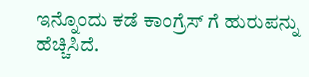ಇನ್ನೊಂದು ಕಡೆ ಕಾಂಗ್ರೆಸ್ ಗೆ ಹುರುಪನ್ನು ಹೆಚ್ಚಿಸಿದೆ.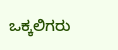ಒಕ್ಕಲಿಗರು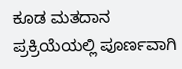ಕೂಡ ಮತದಾನ ಪ್ರಕ್ರಿಯೆಯಲ್ಲಿ ಪೂರ್ಣವಾಗಿ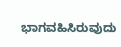ಭಾಗವಹಿಸಿರುವುದು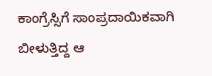ಕಾಂಗ್ರೆಸ್ಸಿಗೆ ಸಾಂಪ್ರದಾಯಿಕವಾಗಿ ಬೀಳುತ್ತಿದ್ದ ಆ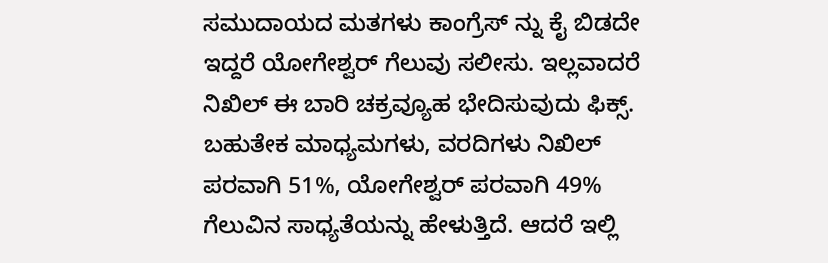ಸಮುದಾಯದ ಮತಗಳು ಕಾಂಗ್ರೆಸ್ ನ್ನು ಕೈ ಬಿಡದೇ ಇದ್ದರೆ ಯೋಗೇಶ್ವರ್ ಗೆಲುವು ಸಲೀಸು. ಇಲ್ಲವಾದರೆ ನಿಖಿಲ್ ಈ ಬಾರಿ ಚಕ್ರವ್ಯೂಹ ಭೇದಿಸುವುದು ಫಿಕ್ಸ್. ಬಹುತೇಕ ಮಾಧ್ಯಮಗಳು, ವರದಿಗಳು ನಿಖಿಲ್ ಪರವಾಗಿ 51%, ಯೋಗೇಶ್ವರ್ ಪರವಾಗಿ 49% ಗೆಲುವಿನ ಸಾಧ್ಯತೆಯನ್ನು ಹೇಳುತ್ತಿದೆ. ಆದರೆ ಇಲ್ಲಿ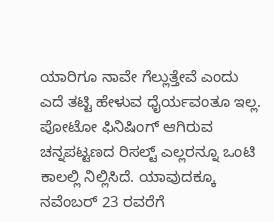ಯಾರಿಗೂ ನಾವೇ ಗೆಲ್ಲುತ್ತೇವೆ ಎಂದು ಎದೆ ತಟ್ಟಿ ಹೇಳುವ ಧೈರ್ಯವಂತೂ ಇಲ್ಲ. ಪೋಟೋ ಫಿನಿಷಿಂಗ್ ಆಗಿರುವ ಚನ್ನಪಟ್ಟಣದ ರಿಸಲ್ಟ್ ಎಲ್ಲರನ್ನೂ ಒಂಟಿ ಕಾಲಲ್ಲಿ ನಿಲ್ಲಿಸಿದೆ. ಯಾವುದಕ್ಕೂ ನವೆಂಬರ್ 23 ರವರೆಗೆ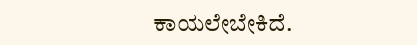ಕಾಯಲೇಬೇಕಿದೆ.